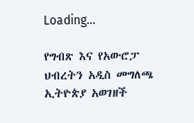Loading...

የግብጽ እና የአውሮፓ ህብረትን አዲስ መግለጫ ኢትዮጵያ አወገዘች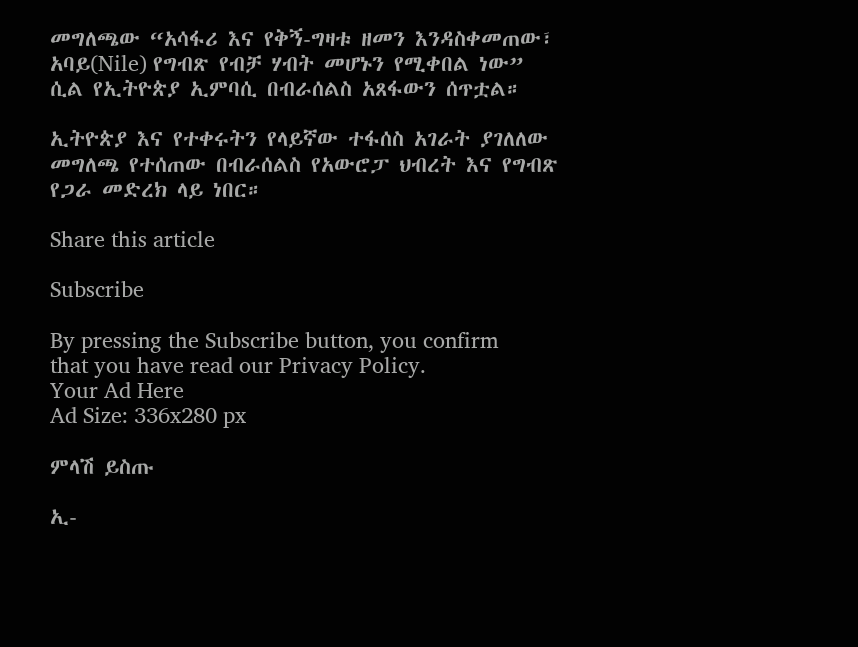መግለጫው “አሳፋሪ እና የቅኝ-ግዛቱ ዘመን እንዳስቀመጠው፣ አባይ(Nile) የግብጽ የብቻ ሃብት መሆኑን የሚቀበል ነው” ሲል የኢትዮጵያ ኢምባሲ በብራሰልስ አጸፋውን ሰጥቷል።

ኢትዮጵያ እና የተቀሩትን የላይኛው ተፋሰስ አገራት ያገለለው መግለጫ የተሰጠው በብራሰልስ የአውሮፓ ህብረት እና የግብጽ የጋራ መድረክ ላይ ነበር።

Share this article

Subscribe

By pressing the Subscribe button, you confirm that you have read our Privacy Policy.
Your Ad Here
Ad Size: 336x280 px

ምላሽ ይስጡ

ኢ-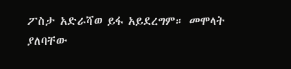ፖስታ አድራሻወ ይፋ አይደረግም። መሞላት ያለባቸው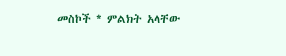መስኮች * ምልክት አላቸው